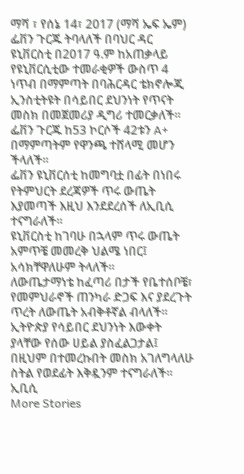ማሻ ፣ የሰኔ 14፣ 2017 (ማሻ ኤፍ ኤም) ፌቨን ጉርጁ ትባላለች በባህር ዳር ዩኒቨርስቲ በ2017 ዓ.ም ከአጠቃላይ የዩኒቨርሲቲው ተመራቂዎች ውስጥ 4 ነጥብ በማምጣት በባሕርዳር ቴክኖሎጂ ኢንስቲትዩት በሳይበር ደህንነት የጥናት መስክ በመጀመሪያ ዲግሪ ተመርቃለች።
ፌቨን ጉርጁ ከ53 ኮርሶች 42ቱን A+ በማምጣትም የዋንጫ ተሸላሚ መሆን ችላለች፡፡
ፌቨን ዩኒቨርሰቲ ከመግባቷ በፊት በነበሩ የትምህርት ደረጃዎች ጥሩ ውጤት እያመጣች እዚህ እንደደረሰች ለኢቢሲ ተናግራለች።
ዩኒቨርስቲ ከገባሁ በኋላም ጥሩ ውጤት አምጥቼ መመረቅ ህልሜ ነበር፤ አሳክቸዋለሁም ትላለች።
ለውጤታማነቴ ከፈጣሪ በታች የቤተሰቦቼ፣ የመምህራኖች ጠንካራ ድጋፍ እና ያደረጉት ጥረት ለውጤት አብቅቶኛል ብላለች።
ኢትዮጵያ የሳይበር ደህንነት እውቀት ያላቸው የሰው ሀይል ያስፈልጋታል፤ በዚህም በተመረኩበት መስክ አገለግላለሁ ስትል የወደፊት እቅዷንም ተናግራለች።
ኢቢሲ
More Stories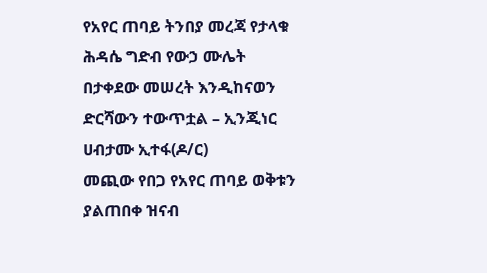የአየር ጠባይ ትንበያ መረጃ የታላቁ ሕዳሴ ግድብ የውኃ ሙሌት በታቀደው መሠረት እንዲከናወን ድርሻውን ተውጥቷል – ኢንጂነር ሀብታሙ ኢተፋ(ዶ/ር)
መጪው የበጋ የአየር ጠባይ ወቅቱን ያልጠበቀ ዝናብ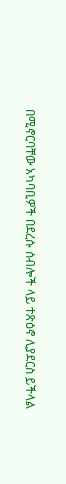በሚኖርባቸው አካባቢዎች በደረሱ ሰብሎች ላይ ተጽዕኖ ሊያደርስ ይችላል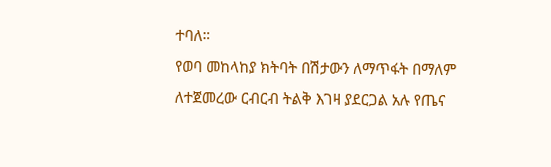ተባለ።
የወባ መከላከያ ክትባት በሽታውን ለማጥፋት በማለም ለተጀመረው ርብርብ ትልቅ እገዛ ያደርጋል አሉ የጤና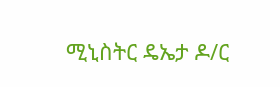ሚኒስትር ዴኤታ ዶ/ር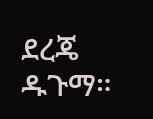ደረጄ ዱጉማ።